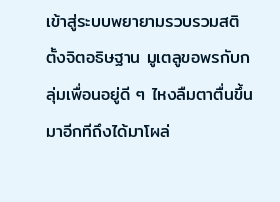เข้าสู่ระบบพยายามรวบรวมสติ ตั้งจิตอธิษฐาน มูเตลูขอพรกับกลุ่มเพื่อนอยู่ดี ๆ ไหงลืมตาตื่นขึ้นมาอีกทีถึงได้มาโผล่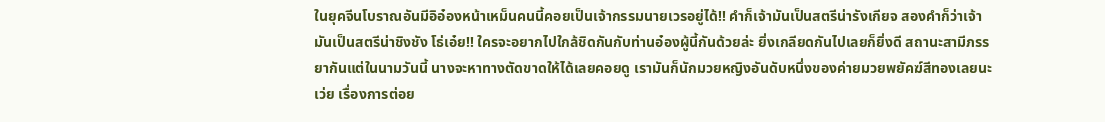ในยุคจีนโบราณอันมีอิอ๋องหน้าเหม็นคนนี้คอยเป็นเจ้ากรรมนายเวรอยู่ได้!! คำก็เจ้ามันเป็นสตรีน่ารังเกียจ สองคำก็ว่าเจ้ามันเป็นสตรีน่าชิงชัง โธ่เอ๋ย!! ใครจะอยากไปใกล้ชิดกันกับท่านอ๋องผู้นี้กันด้วยล่ะ ยิ่งเกลียดกันไปเลยก็ยิ่งดี สถานะสามีภรรยากันแต่ในนามวันนี้ นางจะหาทางตัดขาดให้ได้เลยคอยดู เรามันก็นักมวยหญิงอันดับหนึ่งของค่ายมวยพยัคฆ์สีทองเลยนะเว่ย เรื่องการต่อย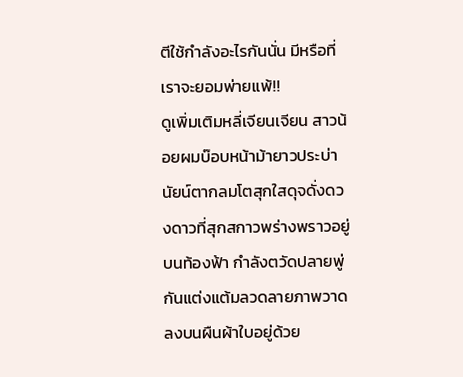ตีใช้กำลังอะไรกันนั่น มีหรือที่เราจะยอมพ่ายแพ้!!
ดูเพิ่มเติมหลี่เจียนเจียน สาวน้อยผมบ๊อบหน้าม้ายาวประบ่า นัยน์ตากลมโตสุกใสดุจดั่งดวงดาวที่สุกสกาวพร่างพราวอยู่บนท้องฟ้า กำลังตวัดปลายพู่กันแต่งแต้มลวดลายภาพวาดลงบนผืนผ้าใบอยู่ด้วย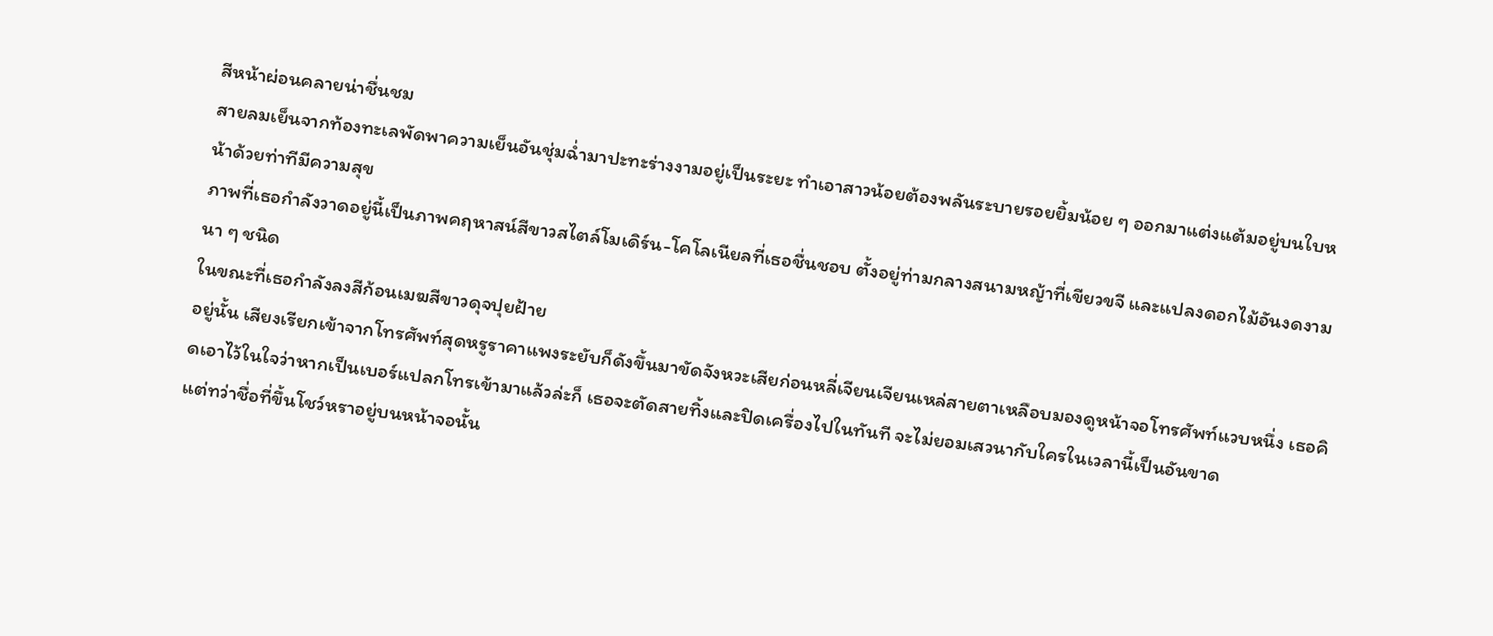สีหน้าผ่อนคลายน่าชื่นชม
สายลมเย็นจากท้องทะเลพัดพาความเย็นอันชุ่มฉ่ำมาปะทะร่างงามอยู่เป็นระยะ ทำเอาสาวน้อยต้องพลันระบายรอยยิ้มน้อย ๆ ออกมาแต่งแต้มอยู่บนใบหน้าด้วยท่าทีมีความสุข
ภาพที่เธอกำลังวาดอยู่นี้เป็นภาพคฤหาสน์สีขาวสไตล์โมเดิร์น-โคโลเนียลที่เธอชื่นชอบ ตั้งอยู่ท่ามกลางสนามหญ้าที่เขียวขจี และแปลงดอกไม้อันงดงามนา ๆ ชนิด
ในขณะที่เธอกำลังลงสีก้อนเมฆสีขาวดุจปุยฝ้าย
อยู่นั้น เสียงเรียกเข้าจากโทรศัพท์สุดหรูราคาแพงระยับก็ดังขึ้นมาขัดจังหวะเสียก่อนหลี่เจียนเจียนเหล่สายตาเหลือบมองดูหน้าจอโทรศัพท์แวบหนึ่ง เธอคิดเอาไว้ในใจว่าหากเป็นเบอร์แปลกโทรเข้ามาแล้วล่ะก็ เธอจะตัดสายทิ้งและปิดเครื่องไปในทันที จะไม่ยอมเสวนากับใครในเวลานี้เป็นอันขาด
แต่ทว่าชื่อที่ขึ้นโชว์หราอยู่บนหน้าจอนั้น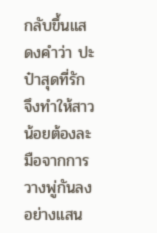กลับขึ้นแสดงคำว่า ปะป๋าสุดที่รัก จึงทำให้สาวน้อยต้องละมือจากการวางพู่กันลงอย่างแสน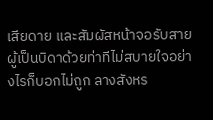เสียดาย และสัมผัสหน้าจอรับสายผู้เป็นบิดาด้วยท่าทีไม่สบายใจอย่างไรก็บอกไม่ถูก ลางสังหร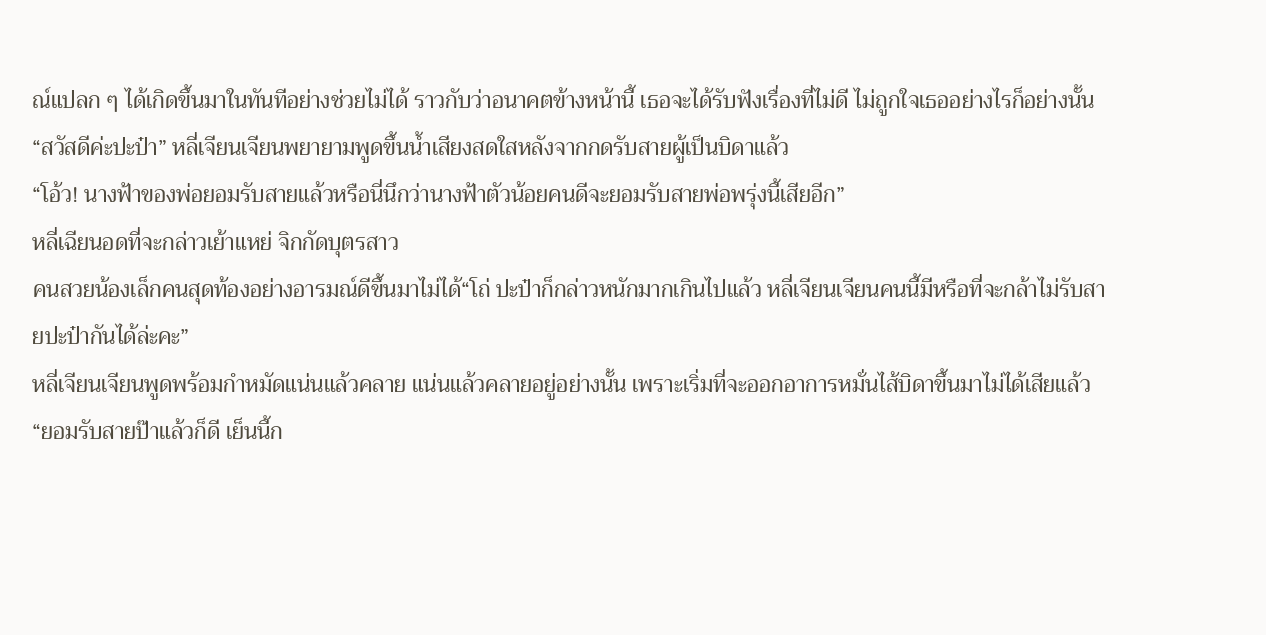ณ์แปลก ๆ ได้เกิดขึ้นมาในทันทีอย่างช่วยไม่ได้ ราวกับว่าอนาคตข้างหน้านี้ เธอจะได้รับฟังเรื่องที่ไม่ดี ไม่ถูกใจเธออย่างไรก็อย่างนั้น
“สวัสดีค่ะปะป๋า” หลี่เจียนเจียนพยายามพูดขึ้นน้ำเสียงสดใสหลังจากกดรับสายผู้เป็นบิดาแล้ว
“โอ้ว! นางฟ้าของพ่อยอมรับสายแล้วหรือนี่นึกว่านางฟ้าตัวน้อยคนดีจะยอมรับสายพ่อพรุ่งนี้เสียอีก”
หลี่เฉียนอดที่จะกล่าวเย้าแหย่ จิกกัดบุตรสาว
คนสวยน้องเล็กคนสุดท้องอย่างอารมณ์ดีขึ้นมาไม่ได้“โถ่ ปะป๋าก็กล่าวหนักมากเกินไปแล้ว หลี่เจียนเจียนคนนี้มีหรือที่จะกล้าไม่รับสายปะป๋ากันได้ล่ะคะ”
หลี่เจียนเจียนพูดพร้อมกำหมัดแน่นแล้วคลาย แน่นแล้วคลายอยู่อย่างนั้น เพราะเริ่มที่จะออกอาการหมั่นไส้บิดาขึ้นมาไม่ได้เสียแล้ว
“ยอมรับสายป๊าแล้วก็ดี เย็นนี้ก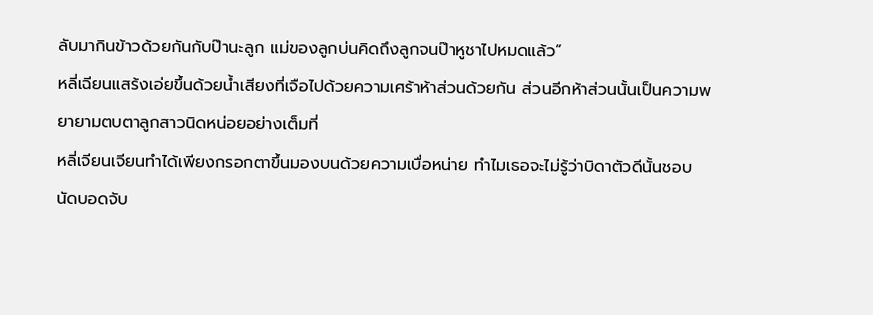ลับมากินข้าวด้วยกันกับป๊านะลูก แม่ของลูกบ่นคิดถึงลูกจนป๊าหูชาไปหมดแล้ว”
หลี่เฉียนแสร้งเอ่ยขึ้นด้วยน้ำเสียงที่เจือไปด้วยความเศร้าห้าส่วนด้วยกัน ส่วนอีกห้าส่วนนั้นเป็นความพยายามตบตาลูกสาวนิดหน่อยอย่างเต็มที่
หลี่เจียนเจียนทำได้เพียงกรอกตาขึ้นมองบนด้วยความเบื่อหน่าย ทำไมเธอจะไม่รู้ว่าบิดาตัวดีนั้นชอบ
นัดบอดจับ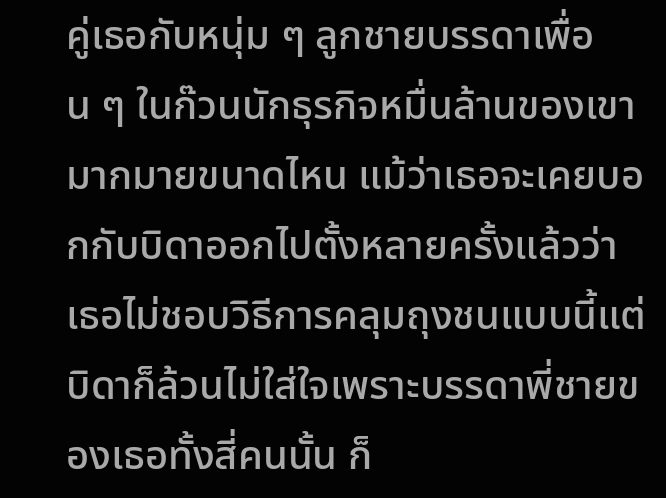คู่เธอกับหนุ่ม ๆ ลูกชายบรรดาเพื่อน ๆ ในก๊วนนักธุรกิจหมื่นล้านของเขามากมายขนาดไหน แม้ว่าเธอจะเคยบอกกับบิดาออกไปตั้งหลายครั้งแล้วว่า เธอไม่ชอบวิธีการคลุมถุงชนแบบนี้แต่บิดาก็ล้วนไม่ใส่ใจเพราะบรรดาพี่ชายของเธอทั้งสี่คนนั้น ก็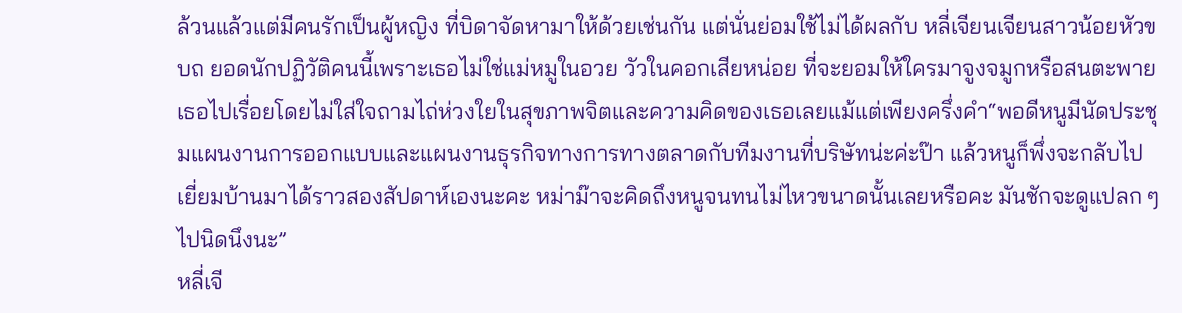ล้วนแล้วแต่มีคนรักเป็นผู้หญิง ที่บิดาจัดหามาให้ด้วยเช่นกัน แต่นั่นย่อมใช้ไม่ได้ผลกับ หลี่เจียนเจียนสาวน้อยหัวขบถ ยอดนักปฏิวัติคนนี้เพราะเธอไม่ใช่แม่หมูในอวย วัวในคอกเสียหน่อย ที่จะยอมให้ใครมาจูงจมูกหรือสนตะพายเธอไปเรื่อยโดยไม่ใส่ใจถามไถ่ห่วงใยในสุขภาพจิตและความคิดของเธอเลยแม้แต่เพียงครึ่งคำ“พอดีหนูมีนัดประชุมแผนงานการออกแบบและแผนงานธุรกิจทางการทางตลาดกับทีมงานที่บริษัทน่ะค่ะป๊า แล้วหนูก็พึ่งจะกลับไปเยี่ยมบ้านมาได้ราวสองสัปดาห์เองนะคะ หม่าม๊าจะคิดถึงหนูจนทนไม่ไหวขนาดนั้นเลยหรือคะ มันชักจะดูแปลก ๆ ไปนิดนึงนะ”
หลี่เจี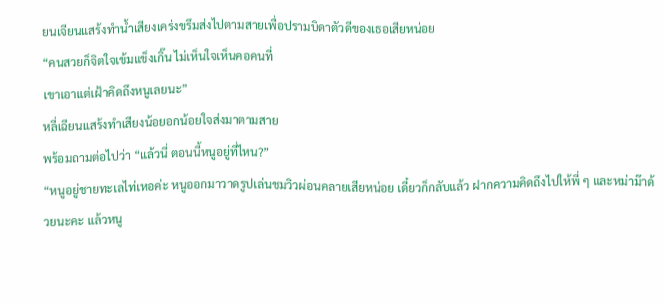ยนเจียนแสร้งทำน้ำเสียงเคร่งขรึมส่งไปตามสายเพื่อปรามบิดาตัวดีของเธอเสียหน่อย
“คนสวยก็จิตใจเข้มแข็งเกิ๊น ไม่เห็นใจเห็นคอคนที่
เขาเอาแต่เฝ้าคิดถึงหนูเลยนะ”
หลี่เฉียนแสร้งทำเสียงน้อยอกน้อยใจส่งมาตามสาย
พร้อมถามต่อไปว่า “แล้วนี่ ตอนนี้หนูอยู่ที่ไหน?”
“หนูอยู่ชายทะเลไท่เหอค่ะ หนูออกมาวาดรูปเล่นชมวิวผ่อนคลายเสียหน่อย เดี๋ยวก็กลับแล้ว ฝากความคิดถึงไปให้พี่ ๆ และหม่าม๊าด้วยนะคะ แล้วหนู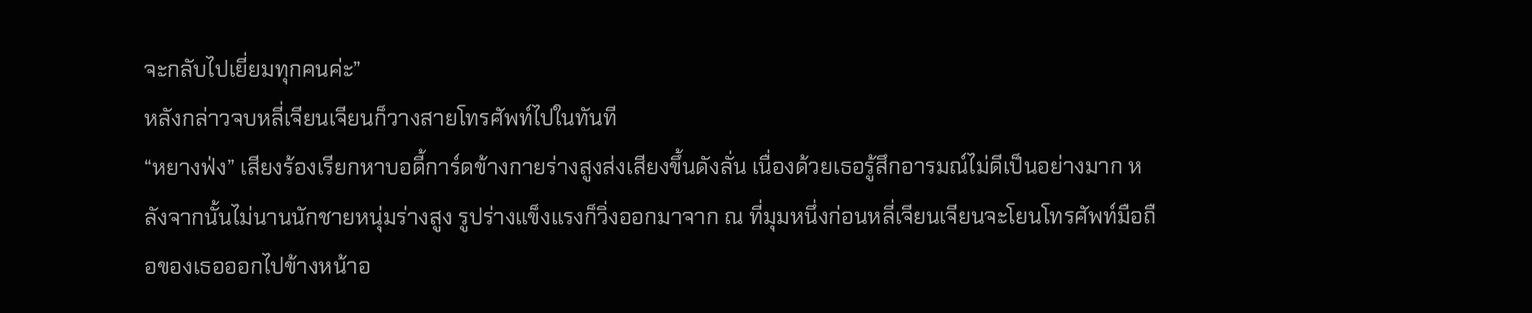จะกลับไปเยี่ยมทุกคนค่ะ”
หลังกล่าวจบหลี่เจียนเจียนก็วางสายโทรศัพท์ไปในทันที
“หยางฟ่ง” เสียงร้องเรียกหาบอดี้การ์ดข้างกายร่างสูงส่งเสียงขึ้นดังลั่น เนื่องด้วยเธอรู้สึกอารมณ์ไม่ดีเป็นอย่างมาก หลังจากนั้นไม่นานนักชายหนุ่มร่างสูง รูปร่างแข็งแรงก็วิ่งออกมาจาก ณ ที่มุมหนึ่งก่อนหลี่เจียนเจียนจะโยนโทรศัพท์มือถือของเธอออกไปข้างหน้าอ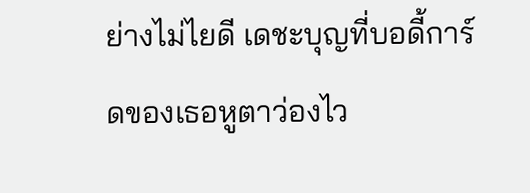ย่างไม่ไยดี เดชะบุญที่บอดี้การ์ดของเธอหูตาว่องไว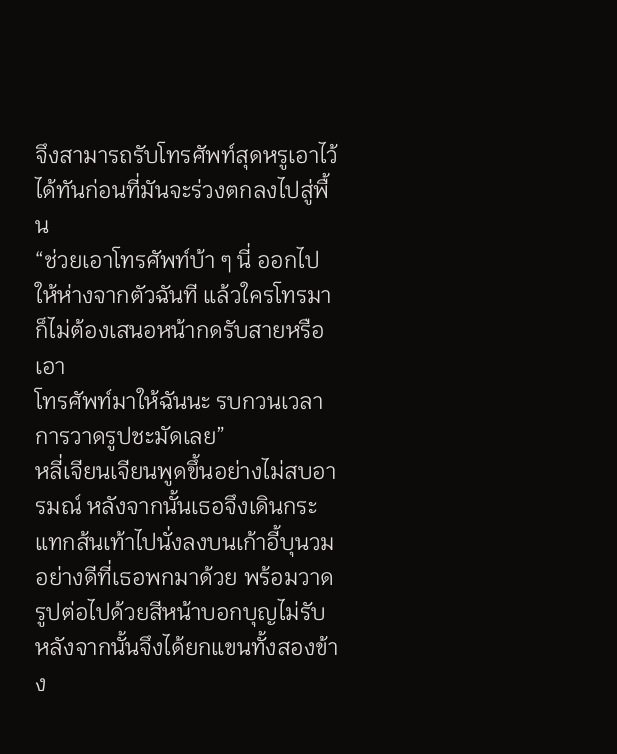จึงสามารถรับโทรศัพท์สุดหรูเอาไว้ได้ทันก่อนที่มันจะร่วงตกลงไปสู่พื้น
“ช่วยเอาโทรศัพท์บ้า ๆ นี่ ออกไปให้ห่างจากตัวฉันที แล้วใครโทรมาก็ไม่ต้องเสนอหน้ากดรับสายหรือเอา
โทรศัพท์มาให้ฉันนะ รบกวนเวลาการวาดรูปชะมัดเลย”
หลี่เจียนเจียนพูดขึ้นอย่างไม่สบอารมณ์ หลังจากนั้นเธอจึงเดินกระแทกส้นเท้าไปนั่งลงบนเก้าอี้บุนวมอย่างดีที่เธอพกมาด้วย พร้อมวาดรูปต่อไปด้วยสีหน้าบอกบุญไม่รับ หลังจากนั้นจึงได้ยกแขนทั้งสองข้าง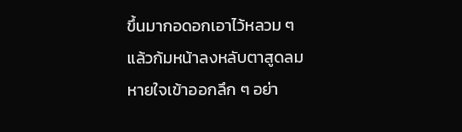ขึ้นมากอดอกเอาไว้หลวม ๆ แล้วก้มหน้าลงหลับตาสูดลมหายใจเข้าออกลึก ๆ อย่า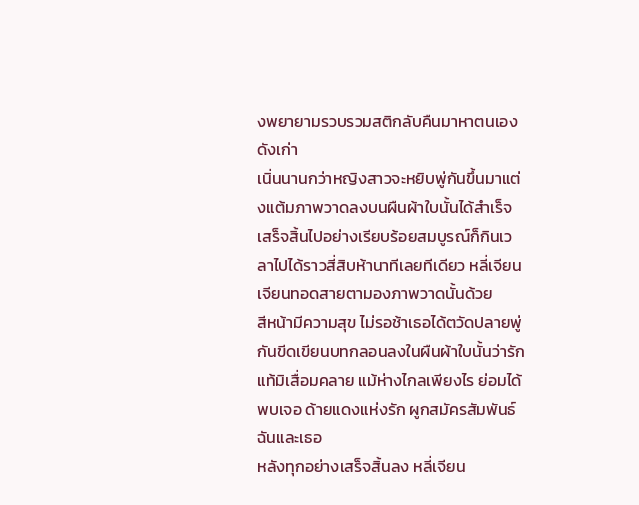งพยายามรวบรวมสติกลับคืนมาหาตนเองดังเก่า
เนิ่นนานกว่าหญิงสาวจะหยิบพู่กันขึ้นมาแต่งแต้มภาพวาดลงบนผืนผ้าใบนั้นได้สำเร็จเสร็จสิ้นไปอย่างเรียบร้อยสมบูรณ์ก็กินเวลาไปได้ราวสี่สิบห้านาทีเลยทีเดียว หลี่เจียนเจียนทอดสายตามองภาพวาดนั้นด้วย
สีหน้ามีความสุข ไม่รอช้าเธอได้ตวัดปลายพู่กันขีดเขียนบทกลอนลงในผืนผ้าใบนั้นว่ารักแท้มิเสื่อมคลาย แม้ห่างไกลเพียงไร ย่อมได้พบเจอ ด้ายแดงแห่งรัก ผูกสมัครสัมพันธ์ ฉันและเธอ
หลังทุกอย่างเสร็จสิ้นลง หลี่เจียน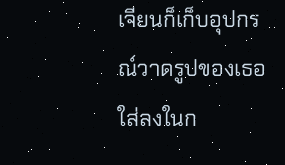เจียนก็เก็บอุปกรณ์วาดรูปของเธอใส่ลงในก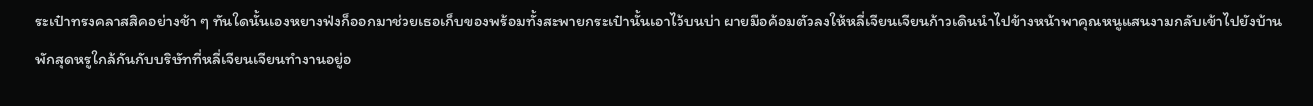ระเป๋าทรงคลาสสิคอย่างช้า ๆ ทันใดนั้นเองหยางฟ่งก็ออกมาช่วยเธอเก็บของพร้อมทั้งสะพายกระเป๋านั้นเอาไว้บนบ่า ผายมือค้อมตัวลงให้หลี่เจียนเจียนก้าวเดินนำไปข้างหน้าพาคุณหนูแสนงามกลับเข้าไปยังบ้านพักสุดหรูใกล้กันกับบริษัทที่หลี่เจียนเจียนทำงานอยู่อ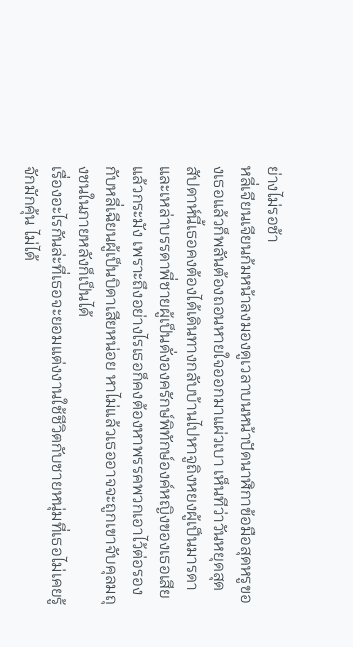ย่างไม่รอช้า
หลี่เจียนเจียนก้มหน้าลงมองดูเวลาบนหน้าปัดนาฬิกาข้อมือสุดหรูของเธอแล้วก็พลันต้องถอนหายใจออกมาแผ่วเบา เห็นทีว่าวันหยุดสุดสัปดาห์นี้เธอคงต้องได้เดินทางกลับบ้านไปหาจูถิงหยงผู้เป็นมารดาและเหล่าบรรดาพี่ชายผู้เป็นดั่งองครักษ์พิทักษ์องค์หญิงของเธอเสียแล้วกระมัง เพราะถึงอย่างไรเธอก็คงต้องหาพรรคพวกเอาไว้ต่อรองกับหลี่เฉียนผู้เป็นบิดาเสียหน่อย หาไม่แล้วเธออาจจะถูกเขาจับคุลมถุงชนในภายหลังก็เป็นได้
เรื่องอะไรกันล่ะที่เธอจะยอมแต่งงานใช้ชีวิตกับชายหนุ่มที่เธอไม่เคยรู้จักมักคุ้น ไม่ได้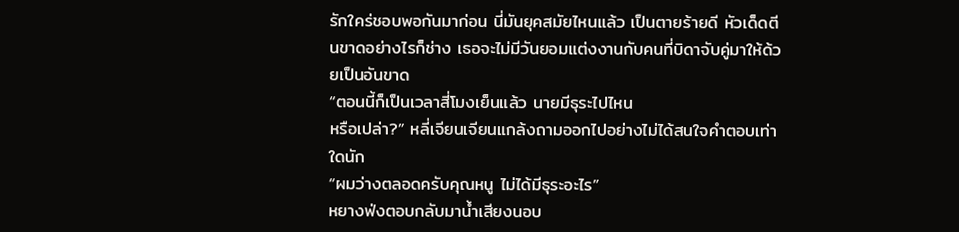รักใคร่ชอบพอกันมาก่อน นี่มันยุคสมัยไหนแล้ว เป็นตายร้ายดี หัวเด็ดตีนขาดอย่างไรก็ช่าง เธอจะไม่มีวันยอมแต่งงานกับคนที่บิดาจับคู่มาให้ด้วยเป็นอันขาด
“ตอนนี้ก็เป็นเวลาสี่โมงเย็นแล้ว นายมีธุระไปไหน
หรือเปล่า?” หลี่เจียนเจียนแกล้งถามออกไปอย่างไม่ได้สนใจคำตอบเท่าใดนัก
“ผมว่างตลอดครับคุณหนู ไม่ได้มีธุระอะไร”
หยางฟ่งตอบกลับมาน้ำเสียงนอบ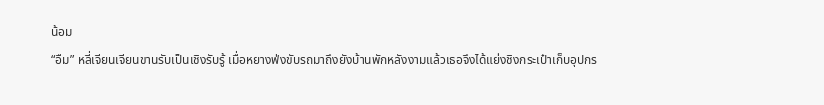น้อม
“อืม” หลี่เจียนเจียนขานรับเป็นเชิงรับรู้ เมื่อหยางฟ่งขับรถมาถึงยังบ้านพักหลังงามแล้วเธอจึงได้แย่งชิงกระเป๋าเก็บอุปกร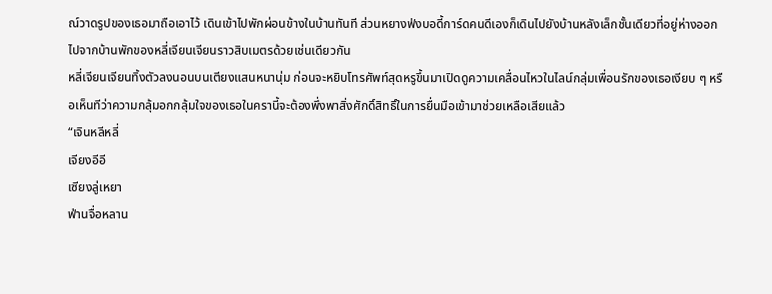ณ์วาดรูปของเธอมาถือเอาไว้ เดินเข้าไปพักผ่อนข้างในบ้านทันที ส่วนหยางฟ่งบอดี้การ์ดคนดีเองก็เดินไปยังบ้านหลังเล็กชั้นเดียวที่อยู่ห่างออกไปจากบ้านพักของหลี่เจียนเจียนราวสิบเมตรด้วยเช่นเดียวกัน
หลี่เจียนเจียนทิ้งตัวลงนอนบนเตียงแสนหนานุ่ม ก่อนจะหยิบโทรศัพท์สุดหรูขึ้นมาเปิดดูความเคลื่อนไหวในไลน์กลุ่มเพื่อนรักของเธอเงียบ ๆ หรือเห็นทีว่าความกลุ้มอกกลุ้มใจของเธอในครานี้จะต้องพึ่งพาสิ่งศักดิ์สิทธิ์ในการยื่นมือเข้ามาช่วยเหลือเสียแล้ว
“เจินหลีหลี่
เจียงอีอี
เซียงลู่เหยา
ฟ่านจื่อหลาน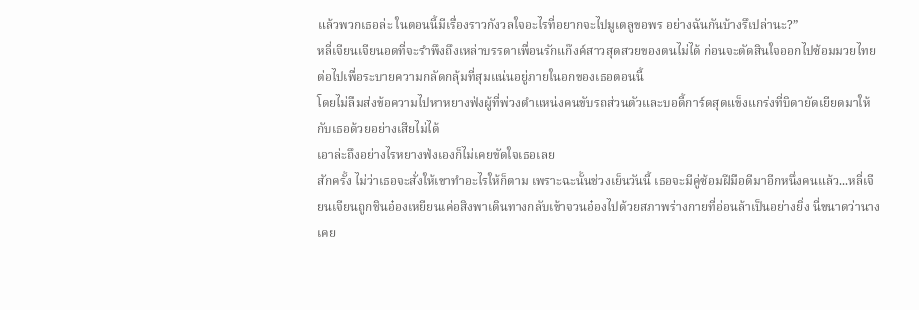แล้วพวกเธอล่ะ ในตอนนี้มีเรื่องราวกังวลใจอะไรที่อยากจะไปมูเตลูขอพร อย่างฉันกันบ้างรึเปล่านะ?”
หลี่เจียนเจียนอดที่จะรำพึงถึงเหล่าบรรดาเพื่อนรักแก๊งค์สาวสุดสวยของตนไม่ได้ ก่อนจะตัดสินใจออกไปซ้อมมวยไทยต่อไปเพื่อระบายความกลัดกลุ้มที่สุมแน่นอยู่ภายในอกของเธอตอนนี้
โดยไม่ลืมส่งข้อความไปหาหยางฟ่งผู้ที่พ่วงตำแหน่งคนขับรถส่วนตัวและบอดี้การ์ดสุดแข็งแกร่งที่บิดายัดเยียดมาให้กับเธอด้วยอย่างเสียไม่ได้
เอาล่ะถึงอย่างไรหยางฟ่งเองก็ไม่เคยขัดใจเธอเลย
สักครั้ง ไม่ว่าเธอจะสั่งให้เขาทำอะไรให้ก็ตาม เพราะฉะนั้นช่วงเย็นวันนี้ เธอจะมีคู่ซ้อมฝีมือดีมาอีกหนึ่งคนแล้ว...หลี่เจียนเจียนถูกชินอ๋องเหยียนเค่อสิงพาเดินทางกลับเข้าจวนอ๋องไปด้วยสภาพร่างกายที่อ่อนล้าเป็นอย่างยิ่ง นี่ขนาดว่านางเคย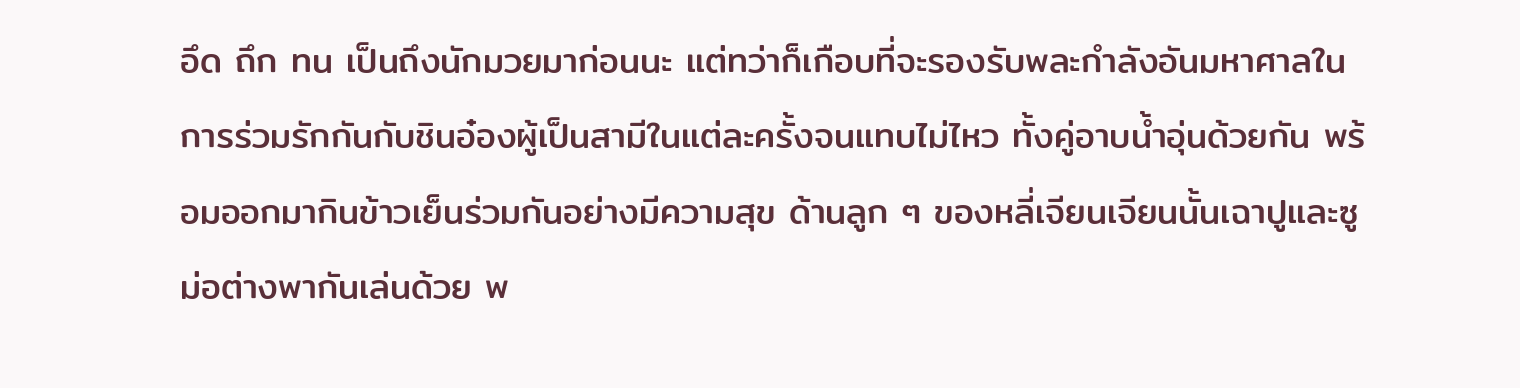อึด ถึก ทน เป็นถึงนักมวยมาก่อนนะ แต่ทว่าก็เกือบที่จะรองรับพละกำลังอันมหาศาลในการร่วมรักกันกับชินอ๋องผู้เป็นสามีในแต่ละครั้งจนแทบไม่ไหว ทั้งคู่อาบน้ำอุ่นด้วยกัน พร้อมออกมากินข้าวเย็นร่วมกันอย่างมีความสุข ด้านลูก ๆ ของหลี่เจียนเจียนนั้นเฉาปูและซูม่อต่างพากันเล่นด้วย พ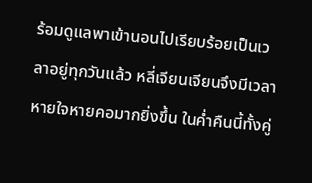ร้อมดูแลพาเข้านอนไปเรียบร้อยเป็นเวลาอยู่ทุกวันแล้ว หลี่เจียนเจียนจึงมีเวลาหายใจหายคอมากยิ่งขึ้น ในค่ำคืนนี้ทั้งคู่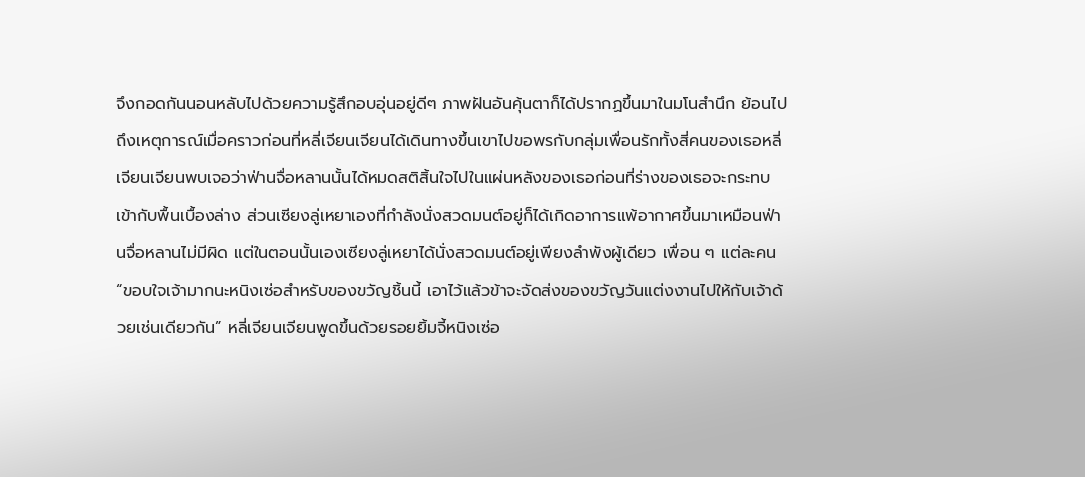จึงกอดกันนอนหลับไปด้วยความรู้สึกอบอุ่นอยู่ดีๆ ภาพฝันอันคุ้นตาก็ได้ปรากฏขึ้นมาในมโนสำนึก ย้อนไปถึงเหตุการณ์เมื่อคราวก่อนที่หลี่เจียนเจียนได้เดินทางขึ้นเขาไปขอพรกับกลุ่มเพื่อนรักทั้งสี่คนของเธอหลี่เจียนเจียนพบเจอว่าฟ่านจื่อหลานนั้นได้หมดสติสิ้นใจไปในแผ่นหลังของเธอก่อนที่ร่างของเธอจะกระทบเข้ากับพื้นเบื้องล่าง ส่วนเซียงลู่เหยาเองที่กำลังนั่งสวดมนต์อยู่ก็ได้เกิดอาการแพ้อากาศขึ้นมาเหมือนฟ่านจื่อหลานไม่มีผิด แต่ในตอนนั้นเองเซียงลู่เหยาได้นั่งสวดมนต์อยู่เพียงลำพังผู้เดียว เพื่อน ๆ แต่ละคน
“ขอบใจเจ้ามากนะหนิงเซ่อสำหรับของขวัญชิ้นนี้ เอาไว้แล้วข้าจะจัดส่งของขวัญวันแต่งงานไปให้กับเจ้าด้วยเช่นเดียวกัน” หลี่เจียนเจียนพูดขึ้นด้วยรอยยิ้มจี้หนิงเซ่อ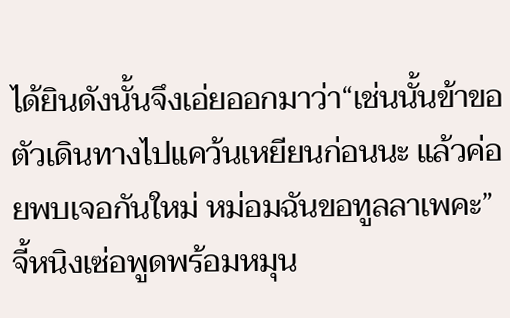ได้ยินดังนั้นจึงเอ่ยออกมาว่า“เช่นนั้นข้าขอตัวเดินทางไปแคว้นเหยียนก่อนนะ แล้วค่อยพบเจอกันใหม่ หม่อมฉันขอทูลลาเพคะ”จี้หนิงเซ่อพูดพร้อมหมุน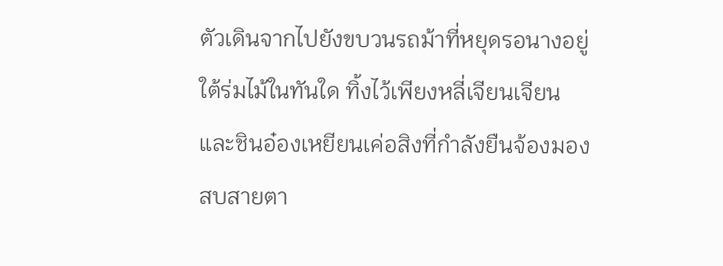ตัวเดินจากไปยังขบวนรถม้าที่หยุดรอนางอยู่ใต้ร่มไม้ในทันใด ทิ้งไว้เพียงหลี่เจียนเจียนและชินอ๋องเหยียนเค่อสิงที่กำลังยืนจ้องมองสบสายตา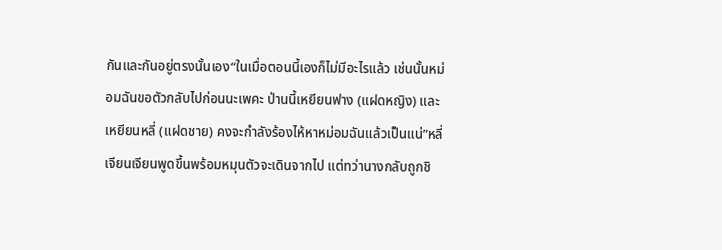กันและกันอยู่ตรงนั้นเอง“ในเมื่อตอนนี้เองก็ไม่มีอะไรแล้ว เช่นนั้นหม่อมฉันขอตัวกลับไปก่อนนะเพคะ ป่านนี้เหยียนฟาง (แฝดหญิง) และเหยียนหลี่ (แฝดชาย) คงจะกำลังร้องไห้หาหม่อมฉันแล้วเป็นแน่”หลี่เจียนเจียนพูดขึ้นพร้อมหมุนตัวจะเดินจากไป แต่ทว่านางกลับถูกชิ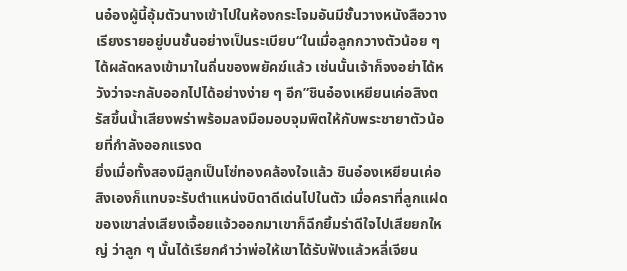นอ๋องผู้นี้อุ้มตัวนางเข้าไปในห้องกระโจมอันมีชั้นวางหนังสือวางเรียงรายอยู่บนชั้นอย่างเป็นระเบียบ“ในเมื่อลูกกวางตัวน้อย ๆ ได้ผลัดหลงเข้ามาในถิ่นของพยัคฆ์แล้ว เช่นนั้นเจ้าก็จงอย่าได้หวังว่าจะกลับออกไปได้อย่างง่าย ๆ อีก”ชินอ๋องเหยียนเค่อสิงตรัสขึ้นน้ำเสียงพร่าพร้อมลงมือมอบจุมพิตให้กับพระชายาตัวน้อยที่กำลังออกแรงด
ยิ่งเมื่อทั้งสองมีลูกเป็นโซ่ทองคล้องใจแล้ว ชินอ๋องเหยียนเค่อสิงเองก็แทบจะรับตำแหน่งบิดาดีเด่นไปในตัว เมื่อคราที่ลูกแฝดของเขาส่งเสียงเจื้อยแจ้วออกมาเขาก็ฉีกยิ้มร่าดีใจไปเสียยกใหญ่ ว่าลูก ๆ นั้นได้เรียกคำว่าพ่อให้เขาได้รับฟังแล้วหลี่เจียน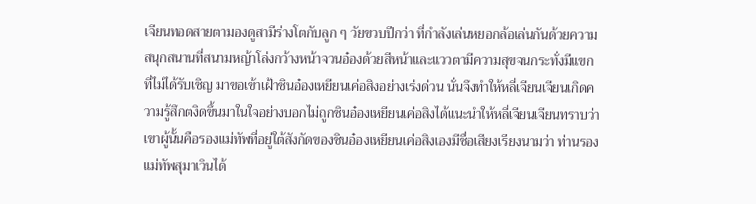เจียนทอดสายตามองดูสามีร่างโตกับลูก ๆ วัยขวบปีกว่า ที่กำลังเล่นหยอกล้อเล่นกันด้วยความสนุกสนานที่สนามหญ้าโล่งกว้างหน้าจวนอ๋องด้วยสีหน้าและแววตามีความสุขจนกระทั่งมีแขกที่ไม่ได้รับเชิญ มาขอเข้าเฝ้าชินอ๋องเหยียนเค่อสิงอย่างเร่งด่วน นั่นจึงทำให้หลี่เจียนเจียนเกิดความรู้สึกตงิดขึ้นมาในใจอย่างบอกไม่ถูกชินอ๋องเหยียนเค่อสิงได้แนะนำให้หลี่เจียนเจียนทราบว่าเขาผู้นั้นคือรองแม่ทัพที่อยู่ใต้สังกัดของชินอ๋องเหยียนเค่อสิงเองมีชื่อเสียงเรียงนามว่า ท่านรองแม่ทัพสุมาเวินได้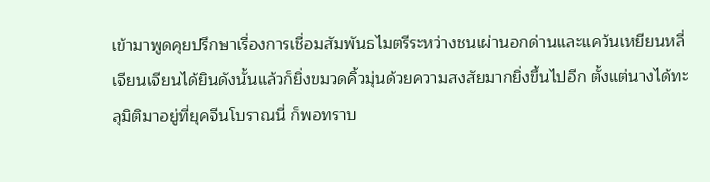เข้ามาพูดคุยปรึกษาเรื่องการเชื่อมสัมพันธไมตรีระหว่างชนเผ่านอกด่านและแคว้นเหยียนหลี่เจียนเจียนได้ยินดังนั้นแล้วก็ยิ่งขมวดคิ้วมุ่นด้วยความสงสัยมากยิ่งขึ้นไปอีก ตั้งแต่นางได้ทะลุมิติมาอยู่ที่ยุคจีนโบราณนี่ ก็พอทราบ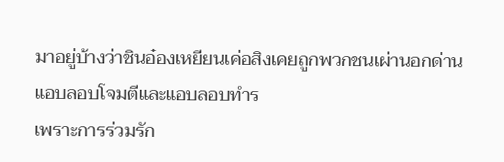มาอยู่บ้างว่าชินอ๋องเหยียนเค่อสิงเคยถูกพวกชนเผ่านอกด่านแอบลอบโจมตีและแอบลอบทำร
เพราะการร่วมรัก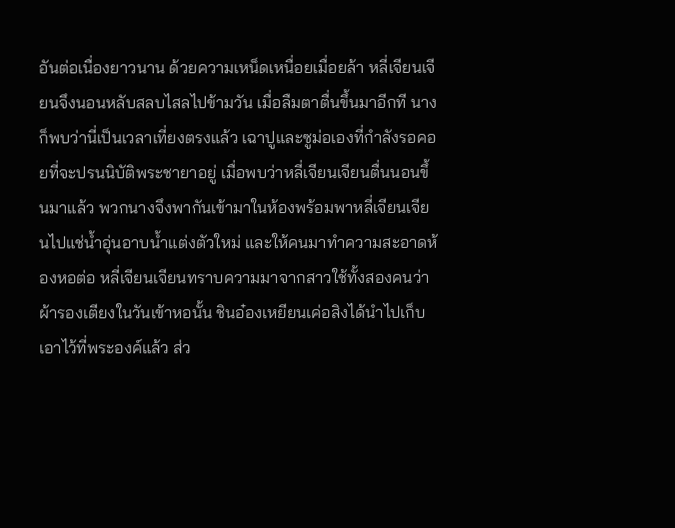อันต่อเนื่องยาวนาน ด้วยความเหน็ดเหนื่อยเมื่อยล้า หลี่เจียนเจียนจึงนอนหลับสลบไสลไปข้ามวัน เมื่อลืมตาตื่นขึ้นมาอีกที นางก็พบว่านี่เป็นเวลาเที่ยงตรงแล้ว เฉาปูและซูม่อเองที่กำลังรอคอยที่จะปรนนิบัติพระชายาอยู่ เมื่อพบว่าหลี่เจียนเจียนตื่นนอนขึ้นมาแล้ว พวกนางจึงพากันเข้ามาในห้องพร้อมพาหลี่เจียนเจียนไปแช่น้ำอุ่นอาบน้ำแต่งตัวใหม่ และให้คนมาทำความสะอาดห้องหอต่อ หลี่เจียนเจียนทราบความมาจากสาวใช้ทั้งสองคนว่าผ้ารองเตียงในวันเข้าหอนั้น ชินอ๋องเหยียนเค่อสิงได้นำไปเก็บเอาไว้ที่พระองค์แล้ว ส่ว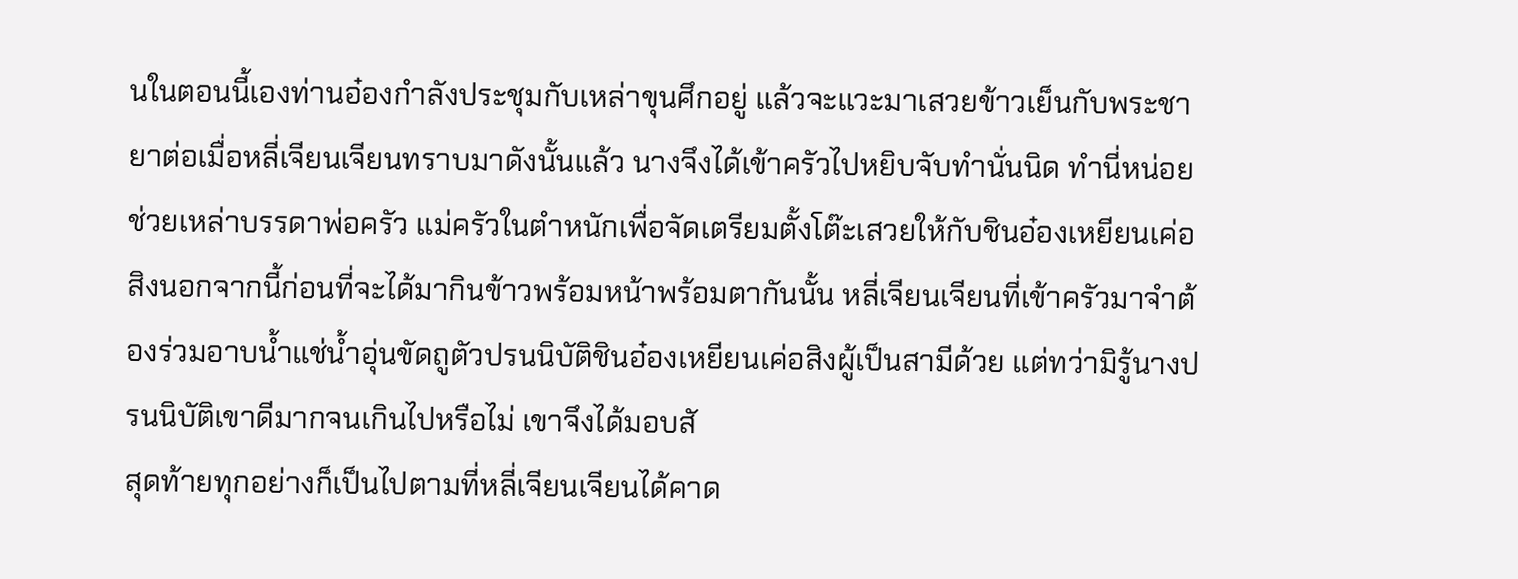นในตอนนี้เองท่านอ๋องกำลังประชุมกับเหล่าขุนศึกอยู่ แล้วจะแวะมาเสวยข้าวเย็นกับพระชายาต่อเมื่อหลี่เจียนเจียนทราบมาดังนั้นแล้ว นางจึงได้เข้าครัวไปหยิบจับทำนั่นนิด ทำนี่หน่อย ช่วยเหล่าบรรดาพ่อครัว แม่ครัวในตำหนักเพื่อจัดเตรียมตั้งโต๊ะเสวยให้กับชินอ๋องเหยียนเค่อสิงนอกจากนี้ก่อนที่จะได้มากินข้าวพร้อมหน้าพร้อมตากันนั้น หลี่เจียนเจียนที่เข้าครัวมาจำต้องร่วมอาบน้ำแช่น้ำอุ่นขัดถูตัวปรนนิบัติชินอ๋องเหยียนเค่อสิงผู้เป็นสามีด้วย แต่ทว่ามิรู้นางปรนนิบัติเขาดีมากจนเกินไปหรือไม่ เขาจึงได้มอบสั
สุดท้ายทุกอย่างก็เป็นไปตามที่หลี่เจียนเจียนได้คาด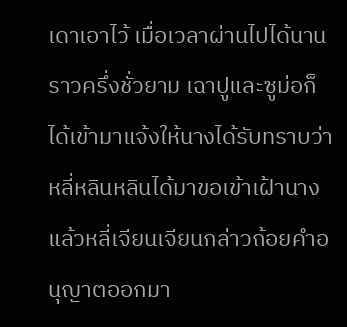เดาเอาไว้ เมื่อเวลาผ่านไปได้นานราวครึ่งชั่วยาม เฉาปูและซูม่อก็ได้เข้ามาแจ้งให้นางได้รับทราบว่าหลี่หลินหลินได้มาขอเข้าเฝ้านางแล้วหลี่เจียนเจียนกล่าวถ้อยคำอนุญาตออกมา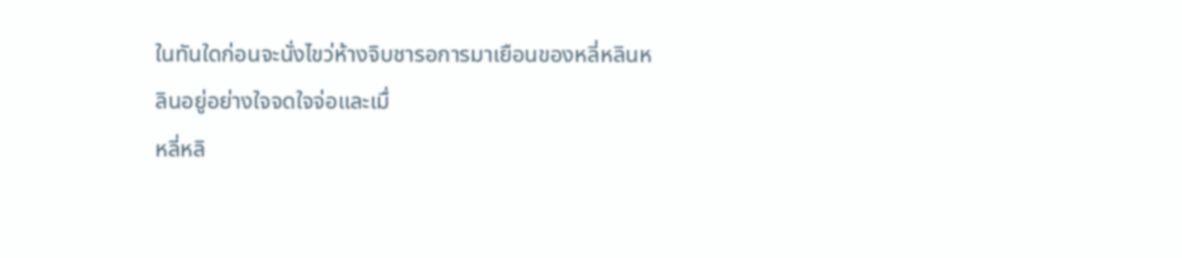ในทันใดก่อนจะนั่งไขว่ห้างจิบชารอการมาเยือนของหลี่หลินหลินอยู่อย่างใจจดใจจ่อและเมื่
หลี่หลิ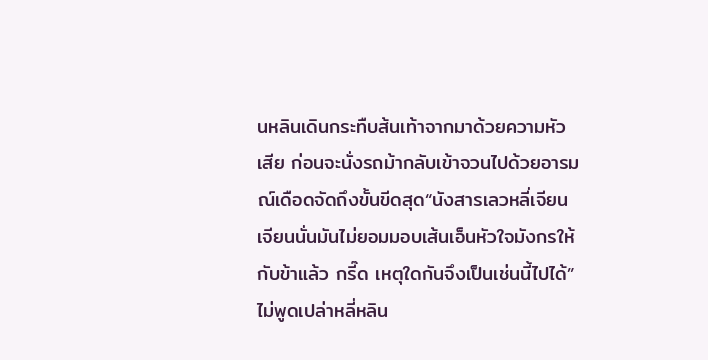นหลินเดินกระทืบส้นเท้าจากมาด้วยความหัวเสีย ก่อนจะนั่งรถม้ากลับเข้าจวนไปด้วยอารมณ์เดือดจัดถึงขั้นขีดสุด“นังสารเลวหลี่เจียนเจียนนั่นมันไม่ยอมมอบเส้นเอ็นหัวใจมังกรให้กับข้าแล้ว กรี๊ด เหตุใดกันจึงเป็นเช่นนี้ไปได้”ไม่พูดเปล่าหลี่หลิน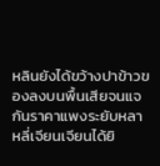หลินยังได้ขว้างปาข้าวของลงบนพื้นเสียจนแจกันราคาแพงระยับหลา
หลี่เจียนเจียนได้ยิ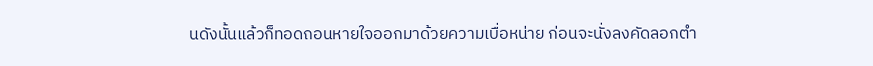นดังนั้นแล้วก็ทอดถอนหายใจออกมาด้วยความเบื่อหน่าย ก่อนจะนั่งลงคัดลอกตำ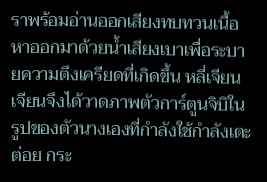ราพร้อมอ่านออกเสียงทบทวนเนื้อหาออกมาด้วยน้ำเสียงเบาเพื่อระบายความตึงเครียดที่เกิดขึ้น หลี่เจียนเจียนจึงได้วาดภาพตัวการ์ตูนจิบิในรูปของตัวนางเองที่กำลังใช้กำลังเตะต่อย กระ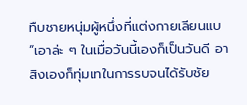ทืบชายหนุ่มผู้หนึ่งที่แต่งกายเลียนแบ
“เอาล่ะ ๆ ในเมื่อวันนี้เองก็เป็นวันดี อาสิงเองก็ทุ่มเทในการรบจนได้รับชัย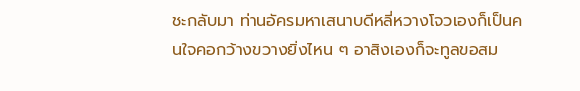ชะกลับมา ท่านอัครมหาเสนาบดีหลี่หวางโจวเองก็เป็นคนใจคอกว้างขวางยิ่งไหน ๆ อาสิงเองก็จะทูลขอสม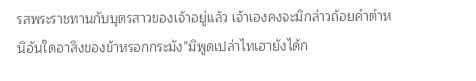รสพระราชทานกับบุตรสาวของเจ้าอยู่แล้ว เจ้าเองคงจะมิกล่าวถ้อยคำตำหนิอันใดอาสิงของข้าหรอกกระมัง”มิพูดเปล่าไทเฮายังได้ก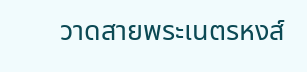วาดสายพระเนตรหงส์